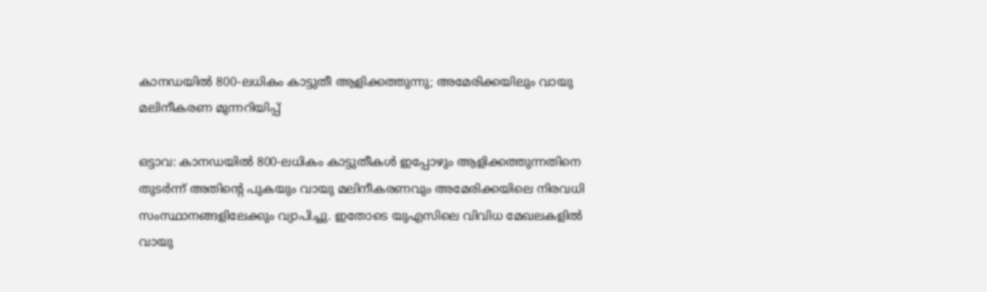കാനഡയിൽ 800-ലധികം കാട്ടുതീ ആളിക്കത്തുന്നു; അമേരിക്കയിലും വായു മലിനീകരണ മുന്നറിയിപ്പ്

ഒട്ടാവ: കാനഡയിൽ 800-ലധികം കാട്ടുതീകൾ ഇപ്പോഴും ആളിക്കത്തുന്നതിനെ തുടർന്ന് അതിന്റെ പുകയും വായു മലിനീകരണവും അമേരിക്കയിലെ നിരവധി സംസ്ഥാനങ്ങളിലേക്കും വ്യാപിച്ചു. ഇതോടെ യുഎസിലെ വിവിധ മേഖലകളിൽ വായു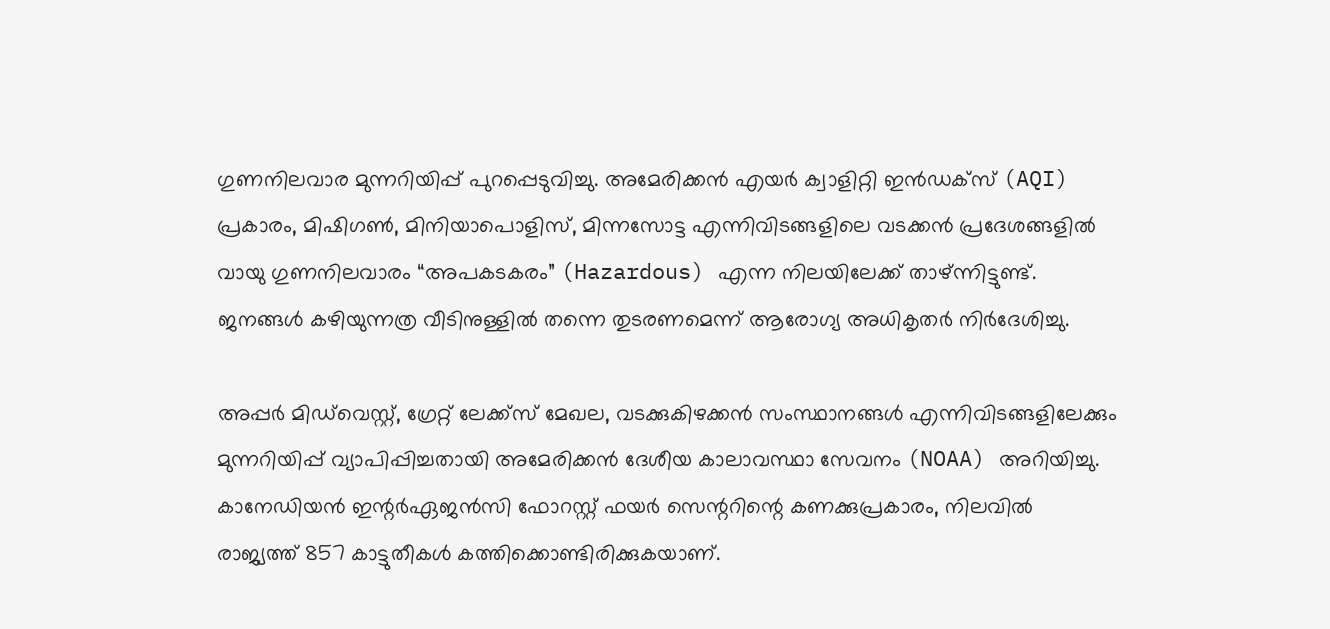ഗുണനിലവാര മുന്നറിയിപ്പ് പുറപ്പെടുവിച്ചു. അമേരിക്കൻ എയർ ക്വാളിറ്റി ഇൻഡക്സ് (AQI) പ്രകാരം, മിഷിഗൺ, മിനിയാപൊളിസ്, മിന്നസോട്ട എന്നിവിടങ്ങളിലെ വടക്കൻ പ്രദേശങ്ങളിൽ വായു ഗുണനിലവാരം “അപകടകരം” (Hazardous) എന്ന നിലയിലേക്ക് താഴ്ന്നിട്ടുണ്ട്. ജനങ്ങൾ കഴിയുന്നത്ര വീടിനുള്ളിൽ തന്നെ തുടരണമെന്ന് ആരോഗ്യ അധികൃതർ നിർദേശിച്ചു.

അപ്പർ മിഡ്‌വെസ്റ്റ്, ഗ്രേറ്റ് ലേക്ക്സ് മേഖല, വടക്കുകിഴക്കൻ സംസ്ഥാനങ്ങൾ എന്നിവിടങ്ങളിലേക്കും മുന്നറിയിപ്പ് വ്യാപിപ്പിച്ചതായി അമേരിക്കൻ ദേശീയ കാലാവസ്ഥാ സേവനം (NOAA) അറിയിച്ചു. കാനേഡിയൻ ഇന്റർഏജൻസി ഫോറസ്റ്റ് ഫയർ സെന്ററിന്റെ കണക്കുപ്രകാരം, നിലവിൽ രാജ്യത്ത് 857 കാട്ടുതീകൾ കത്തിക്കൊണ്ടിരിക്കുകയാണ്.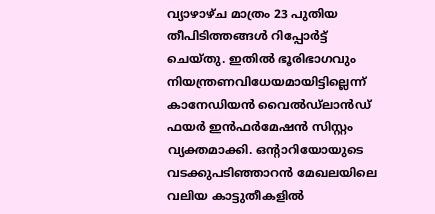വ്യാഴാഴ്ച മാത്രം 23 പുതിയ തീപിടിത്തങ്ങൾ റിപ്പോർട്ട് ചെയ്തു. ഇതിൽ ഭൂരിഭാഗവും നിയന്ത്രണവിധേയമായിട്ടില്ലെന്ന് കാനേഡിയൻ വൈൽഡ്‌ലാൻഡ് ഫയർ ഇൻഫർമേഷൻ സിസ്റ്റം വ്യക്തമാക്കി. ഒന്റാറിയോയുടെ വടക്കുപടിഞ്ഞാറൻ മേഖലയിലെ വലിയ കാട്ടുതീകളിൽ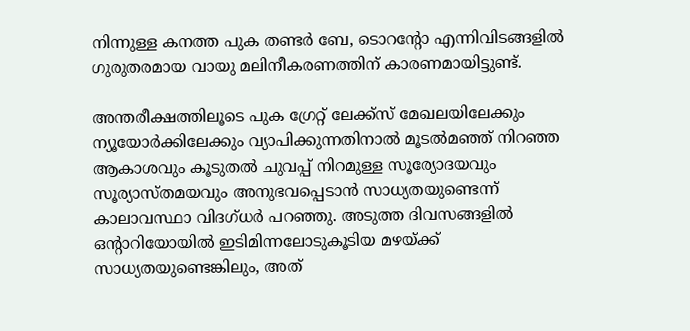നിന്നുള്ള കനത്ത പുക തണ്ടർ ബേ, ടൊറന്റോ എന്നിവിടങ്ങളിൽ ഗുരുതരമായ വായു മലിനീകരണത്തിന് കാരണമായിട്ടുണ്ട്.

അന്തരീക്ഷത്തിലൂടെ പുക ഗ്രേറ്റ് ലേക്ക്സ് മേഖലയിലേക്കും ന്യൂയോർക്കിലേക്കും വ്യാപിക്കുന്നതിനാൽ മൂടൽമഞ്ഞ് നിറഞ്ഞ ആകാശവും കൂടുതൽ ചുവപ്പ് നിറമുള്ള സൂര്യോദയവും സൂര്യാസ്തമയവും അനുഭവപ്പെടാൻ സാധ്യതയുണ്ടെന്ന് കാലാവസ്ഥാ വിദഗ്ധർ പറഞ്ഞു. അടുത്ത ദിവസങ്ങളിൽ ഒന്റാറിയോയിൽ ഇടിമിന്നലോടുകൂടിയ മഴയ്ക്ക് സാധ്യതയുണ്ടെങ്കിലും, അത്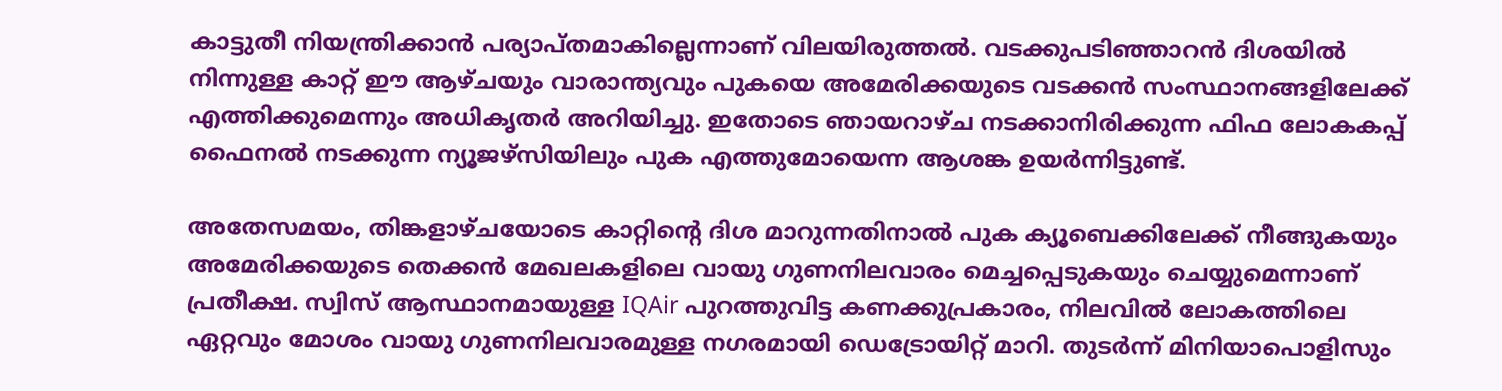കാട്ടുതീ നിയന്ത്രിക്കാൻ പര്യാപ്തമാകില്ലെന്നാണ് വിലയിരുത്തൽ. വടക്കുപടിഞ്ഞാറൻ ദിശയിൽ നിന്നുള്ള കാറ്റ് ഈ ആഴ്ചയും വാരാന്ത്യവും പുകയെ അമേരിക്കയുടെ വടക്കൻ സംസ്ഥാനങ്ങളിലേക്ക് എത്തിക്കുമെന്നും അധികൃതർ അറിയിച്ചു. ഇതോടെ ഞായറാഴ്ച നടക്കാനിരിക്കുന്ന ഫിഫ ലോകകപ്പ് ഫൈനൽ നടക്കുന്ന ന്യൂജഴ്‌സിയിലും പുക എത്തുമോയെന്ന ആശങ്ക ഉയർന്നിട്ടുണ്ട്.

അതേസമയം, തിങ്കളാഴ്ചയോടെ കാറ്റിന്റെ ദിശ മാറുന്നതിനാൽ പുക ക്യൂബെക്കിലേക്ക് നീങ്ങുകയും അമേരിക്കയുടെ തെക്കൻ മേഖലകളിലെ വായു ഗുണനിലവാരം മെച്ചപ്പെടുകയും ചെയ്യുമെന്നാണ് പ്രതീക്ഷ. സ്വിസ് ആസ്ഥാനമായുള്ള IQAir പുറത്തുവിട്ട കണക്കുപ്രകാരം, നിലവിൽ ലോകത്തിലെ ഏറ്റവും മോശം വായു ഗുണനിലവാരമുള്ള നഗരമായി ഡെട്രോയിറ്റ് മാറി. തുടർന്ന് മിനിയാപൊളിസും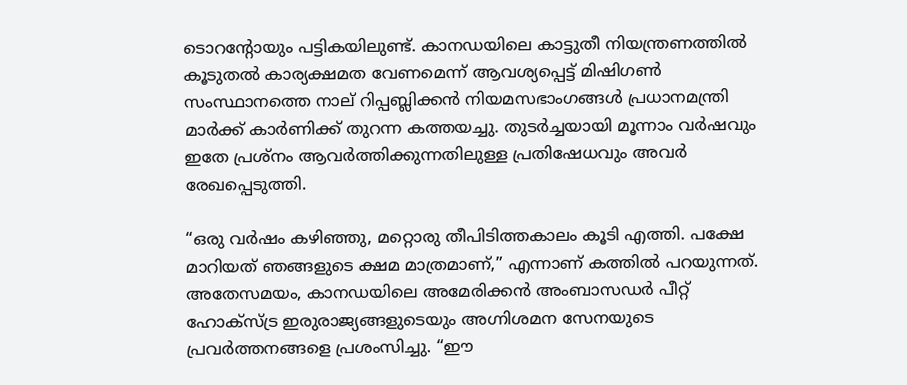ടൊറന്റോയും പട്ടികയിലുണ്ട്. കാനഡയിലെ കാട്ടുതീ നിയന്ത്രണത്തിൽ കൂടുതൽ കാര്യക്ഷമത വേണമെന്ന് ആവശ്യപ്പെട്ട് മിഷിഗൺ സംസ്ഥാനത്തെ നാല് റിപ്പബ്ലിക്കൻ നിയമസഭാംഗങ്ങൾ പ്രധാനമന്ത്രി മാർക്ക് കാർണിക്ക് തുറന്ന കത്തയച്ചു. തുടർച്ചയായി മൂന്നാം വർഷവും ഇതേ പ്രശ്നം ആവർത്തിക്കുന്നതിലുള്ള പ്രതിഷേധവും അവർ രേഖപ്പെടുത്തി.

“ഒരു വർഷം കഴിഞ്ഞു, മറ്റൊരു തീപിടിത്തകാലം കൂടി എത്തി. പക്ഷേ മാറിയത് ഞങ്ങളുടെ ക്ഷമ മാത്രമാണ്,” എന്നാണ് കത്തിൽ പറയുന്നത്. അതേസമയം, കാനഡയിലെ അമേരിക്കൻ അംബാസഡർ പീറ്റ് ഹോക്സ്ട്ര ഇരുരാജ്യങ്ങളുടെയും അഗ്നിശമന സേനയുടെ പ്രവർത്തനങ്ങളെ പ്രശംസിച്ചു. “ഈ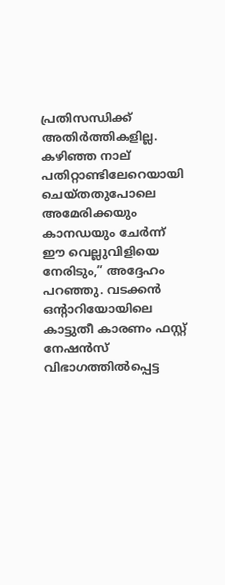പ്രതിസന്ധിക്ക് അതിർത്തികളില്ല. കഴിഞ്ഞ നാല് പതിറ്റാണ്ടിലേറെയായി ചെയ്തതുപോലെ അമേരിക്കയും കാനഡയും ചേർന്ന് ഈ വെല്ലുവിളിയെ നേരിടും,” അദ്ദേഹം പറഞ്ഞു. വടക്കൻ ഒന്റാറിയോയിലെ കാട്ടുതീ കാരണം ഫസ്റ്റ് നേഷൻസ് വിഭാഗത്തിൽപ്പെട്ട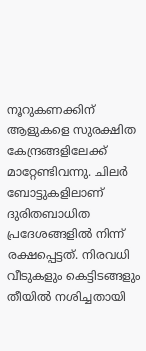നൂറുകണക്കിന് ആളുകളെ സുരക്ഷിത കേന്ദ്രങ്ങളിലേക്ക് മാറ്റേണ്ടിവന്നു. ചിലർ ബോട്ടുകളിലാണ് ദുരിതബാധിത പ്രദേശങ്ങളിൽ നിന്ന് രക്ഷപ്പെട്ടത്. നിരവധി വീടുകളും കെട്ടിടങ്ങളും തീയിൽ നശിച്ചതായി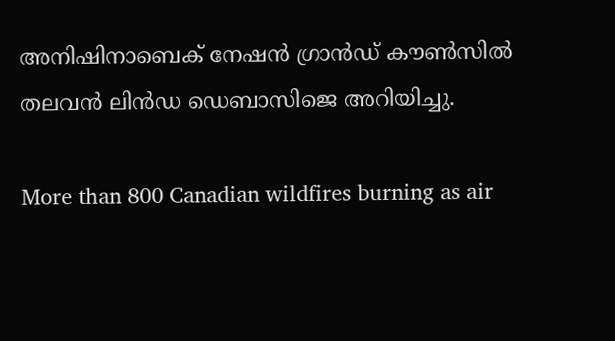അനിഷിനാബെക് നേഷൻ ഗ്രാൻഡ് കൗൺസിൽ തലവൻ ലിൻഡ ഡെബാസിജെ അറിയിച്ചു.

More than 800 Canadian wildfires burning as air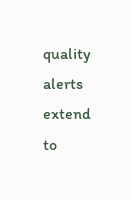quality alerts extend to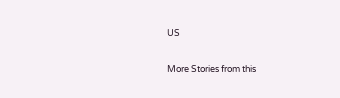US

More Stories from this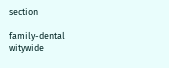section

family-dental
witywide